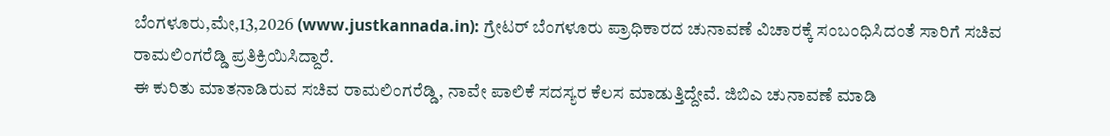ಬೆಂಗಳೂರು,ಮೇ,13,2026 (www.justkannada.in): ಗ್ರೇಟರ್ ಬೆಂಗಳೂರು ಪ್ರಾಧಿಕಾರದ ಚುನಾವಣೆ ವಿಚಾರಕ್ಕೆ ಸಂಬಂಧಿಸಿದಂತೆ ಸಾರಿಗೆ ಸಚಿವ ರಾಮಲಿಂಗರೆಡ್ಡಿ ಪ್ರತಿಕ್ರಿಯಿಸಿದ್ದಾರೆ.
ಈ ಕುರಿತು ಮಾತನಾಡಿರುವ ಸಚಿವ ರಾಮಲಿಂಗರೆಡ್ಡಿ, ನಾವೇ ಪಾಲಿಕೆ ಸದಸ್ಯರ ಕೆಲಸ ಮಾಡುತ್ತಿದ್ದೇವೆ. ಜಿಬಿಎ ಚುನಾವಣೆ ಮಾಡಿ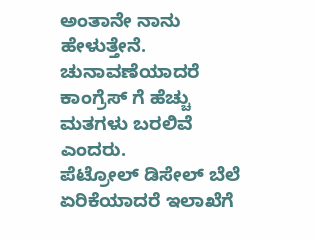ಅಂತಾನೇ ನಾನು ಹೇಳುತ್ತೇನೆ. ಚುನಾವಣೆಯಾದರೆ ಕಾಂಗ್ರೆಸ್ ಗೆ ಹೆಚ್ಚು ಮತಗಳು ಬರಲಿವೆ ಎಂದರು.
ಪೆಟ್ರೋಲ್ ಡಿಸೇಲ್ ಬೆಲೆ ಏರಿಕೆಯಾದರೆ ಇಲಾಖೆಗೆ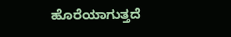ಹೊರೆಯಾಗುತ್ತದೆ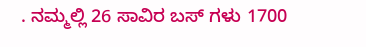. ನಮ್ಮಲ್ಲಿ 26 ಸಾವಿರ ಬಸ್ ಗಳು 1700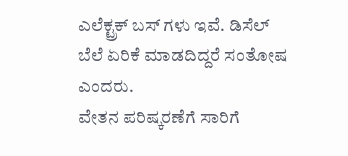ಎಲೆಕ್ಟ್ರಕ್ ಬಸ್ ಗಳು ಇವೆ. ಡಿಸೆಲ್ ಬೆಲೆ ಏರಿಕೆ ಮಾಡದಿದ್ದರೆ ಸಂತೋಷ ಎಂದರು.
ವೇತನ ಪರಿಷ್ಕರಣೆಗೆ ಸಾರಿಗೆ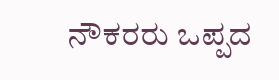ನೌಕರರು ಒಪ್ಪದ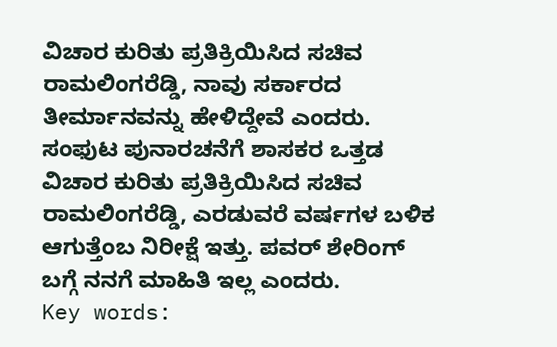ವಿಚಾರ ಕುರಿತು ಪ್ರತಿಕ್ರಿಯಿಸಿದ ಸಚಿವ ರಾಮಲಿಂಗರೆಡ್ಡಿ, ನಾವು ಸರ್ಕಾರದ ತೀರ್ಮಾನವನ್ನು ಹೇಳಿದ್ದೇವೆ ಎಂದರು.
ಸಂಫುಟ ಪುನಾರಚನೆಗೆ ಶಾಸಕರ ಒತ್ತಡ ವಿಚಾರ ಕುರಿತು ಪ್ರತಿಕ್ರಿಯಿಸಿದ ಸಚಿವ ರಾಮಲಿಂಗರೆಡ್ಡಿ, ಎರಡುವರೆ ವರ್ಷಗಳ ಬಳಿಕ ಆಗುತ್ತೆಂಬ ನಿರೀಕ್ಷೆ ಇತ್ತು. ಪವರ್ ಶೇರಿಂಗ್ ಬಗ್ಗೆ ನನಗೆ ಮಾಹಿತಿ ಇಲ್ಲ ಎಂದರು.
Key words: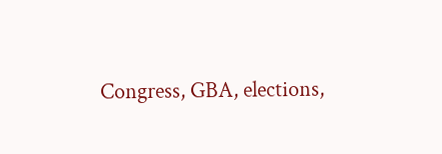Congress, GBA, elections,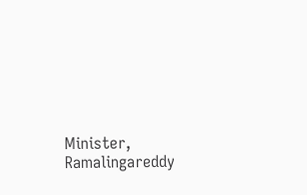Minister, Ramalingareddy